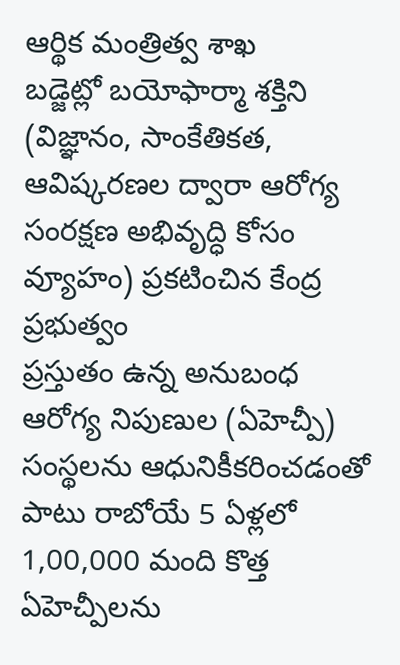ఆర్థిక మంత్రిత్వ శాఖ
బడ్జెట్లో బయోఫార్మా శక్తిని (విజ్ఞానం, సాంకేతికత, ఆవిష్కరణల ద్వారా ఆరోగ్య సంరక్షణ అభివృద్ధి కోసం వ్యూహం) ప్రకటించిన కేంద్ర ప్రభుత్వం
ప్రస్తుతం ఉన్న అనుబంధ ఆరోగ్య నిపుణుల (ఏహెచ్పీ) సంస్థలను ఆధునికీకరించడంతో పాటు రాబోయే 5 ఏళ్లలో 1,00,000 మంది కొత్త ఏహెచ్పీలను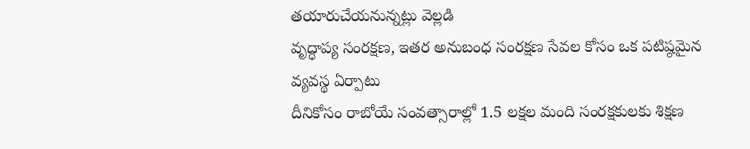తయారుచేయనున్నట్లు వెల్లడి
వృద్ధాప్య సంరక్షణ, ఇతర అనుబంధ సంరక్షణ సేవల కోసం ఒక పటిష్ఠమైన వ్యవస్థ ఏర్పాటు
దీనికోసం రాబోయే సంవత్సారాల్లో 1.5 లక్షల మంది సంరక్షకులకు శిక్షణ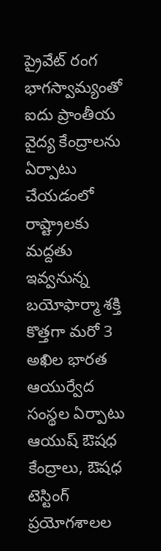ప్రైవేట్ రంగ భాగస్వామ్యంతో ఐదు ప్రాంతీయ వైద్య కేంద్రాలను ఏర్పాటు చేయడంలో
రాష్ట్రాలకు మద్దతు ఇవ్వనున్న బయోఫార్మా శక్తి
కొత్తగా మరో 3 అఖిల భారత ఆయుర్వేద సంస్థల ఏర్పాటు
ఆయుష్ ఔషధ కేంద్రాలు, ఔషధ టెస్టింగ్ ప్రయోగశాలల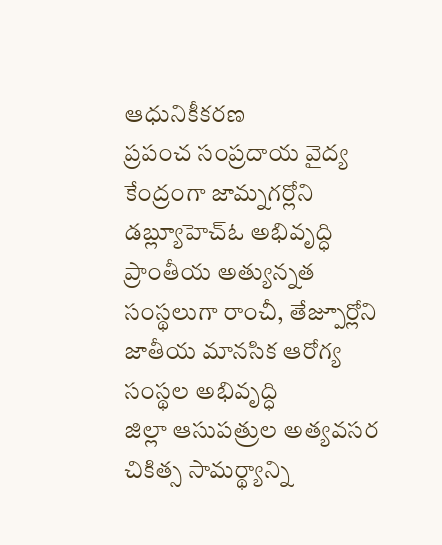ఆధునికీకరణ
ప్రపంచ సంప్రదాయ వైద్య కేంద్రంగా జామ్నగర్లోని డబ్ల్యూహెచ్ఓ అభివృద్ధి
ప్రాంతీయ అత్యున్నత సంస్థలుగా రాంచీ, తేజ్పూర్లోని జాతీయ మానసిక ఆరోగ్య సంస్థల అభివృద్ధి
జిల్లా ఆసుపత్రుల అత్యవసర చికిత్స సామర్థ్యాన్ని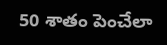50 శాతం పెంచేలా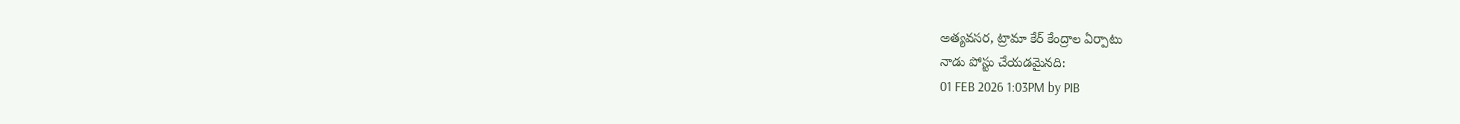అత్యవసర, ట్రామా కేర్ కేంద్రాల ఏర్పాటు
నాడు పోస్టు చేయడమైనది:
01 FEB 2026 1:03PM by PIB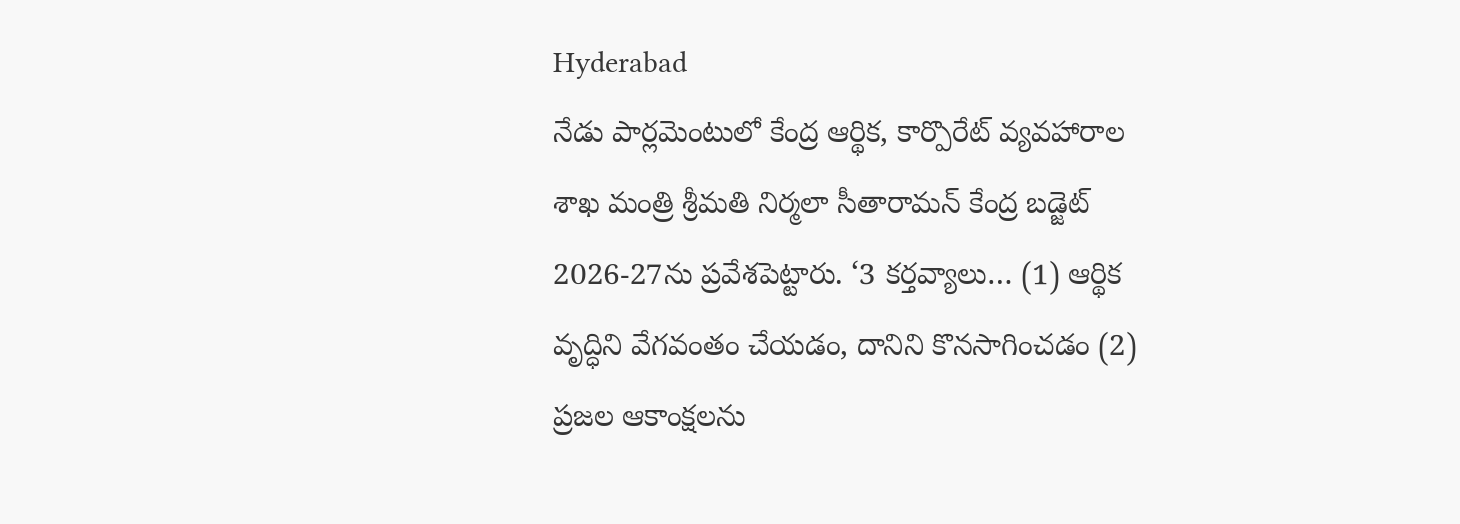Hyderabad
నేడు పార్లమెంటులో కేంద్ర ఆర్థిక, కార్పొరేట్ వ్యవహారాల శాఖ మంత్రి శ్రీమతి నిర్మలా సీతారామన్ కేంద్ర బడ్జెట్ 2026-27ను ప్రవేశపెట్టారు. ‘3 కర్తవ్యాలు… (1) ఆర్థిక వృద్ధిని వేగవంతం చేయడం, దానిని కొనసాగించడం (2) ప్రజల ఆకాంక్షలను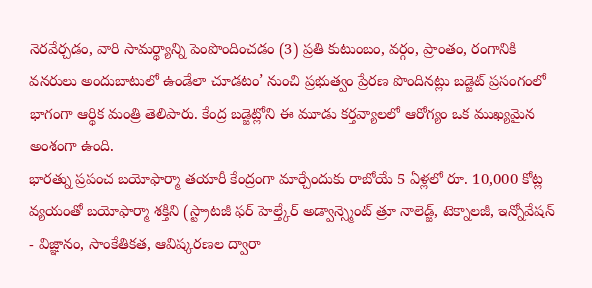నెరవేర్చడం, వారి సామర్థ్యాన్ని పెంపొందించడం (3) ప్రతి కుటుంబం, వర్గం, ప్రాంతం, రంగానికి వనరులు అందుబాటులో ఉండేలా చూడటం’ నుంచి ప్రభుత్వం ప్రేరణ పొందినట్లు బడ్జెట్ ప్రసంగంలో భాగంగా ఆర్థిక మంత్రి తెలిపారు. కేంద్ర బడ్జెట్లోని ఈ మూడు కర్తవ్యాలలో ఆరోగ్యం ఒక ముఖ్యమైన అంశంగా ఉంది.
భారత్ను ప్రపంచ బయోఫార్మా తయారీ కేంద్రంగా మార్చేందుకు రాబోయే 5 ఏళ్లలో రూ. 10,000 కోట్ల వ్యయంతో బయోఫార్మా శక్తిని (స్ట్రాటజీ ఫర్ హెల్త్కేర్ అడ్వాన్స్మెంట్ త్రూ నాలెడ్జ్, టెక్నాలజీ, ఇన్నోవేషన్ - విజ్ఞానం, సాంకేతికత, ఆవిష్కరణల ద్వారా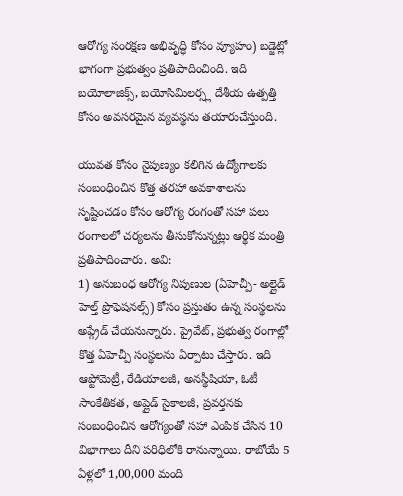ఆరోగ్య సంరక్షణ అభివృద్ధి కోసం వ్యూహం) బడ్జెట్లో భాగంగా ప్రభుత్వం ప్రతిపాదించింది. ఇది బయోలాజిక్స్, బయోసిమిలర్స్ల దేశీయ ఉత్పత్తి కోసం అవసరమైన వ్యవస్థను తయారుచేస్తుంది.

యువత కోసం నైపుణ్యం కలిగిన ఉద్యోగాలకు సంబంధించిన కొత్త తరహా అవకాశాలను సృష్టించడం కోసం ఆరోగ్య రంగంతో సహా పలు రంగాలలో చర్యలను తీసుకోనున్నట్లు ఆర్థిక మంత్రి ప్రతిపాదించారు. అవి:
1) అనుబంధ ఆరోగ్య నిపుణుల (ఏహెచ్పీ- అల్లైడ్ హెల్త్ ప్రొఫెషనల్స్) కోసం ప్రస్తుతం ఉన్న సంస్థలను అప్గ్రేడ్ చేయనున్నారు. ప్రైవేట్, ప్రభుత్వ రంగాల్లో కొత్త ఏహెచ్పీ సంస్థలను ఏర్పాటు చేస్తారు. ఇది ఆప్టోమెట్రీ, రేడియాలజీ, అనస్థీషియా, ఓటీ సాంకేతికత, అప్లైడ్ సైకాలజీ, ప్రవర్తనకు సంబంధించిన ఆరోగ్యంతో సహా ఎంపిక చేసిన 10 విభాగాలు దీని పరిధిలోకి రానున్నాయి. రాబోయే 5 ఏళ్లలో 1,00,000 మంది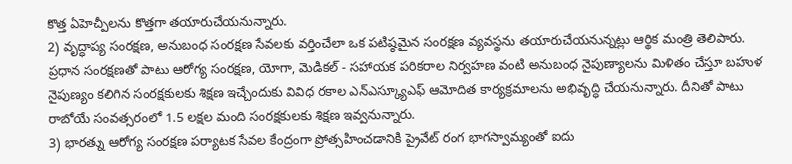కొత్త ఏహెచ్పీలను కొత్తగా తయారుచేయనున్నారు.
2) వృద్ధాప్య సంరక్షణ, అనుబంధ సంరక్షణ సేవలకు వర్తించేలా ఒక పటిష్ఠమైన సంరక్షణ వ్యవస్థను తయారుచేయనున్నట్లు ఆర్థిక మంత్రి తెలిపారు. ప్రధాన సంరక్షణతో పాటు ఆరోగ్య సంరక్షణ, యోగా, మెడికల్ - సహాయక పరికరాల నిర్వహణ వంటి అనుబంధ నైపుణ్యాలను మిళితం చేస్తూ బహుళ నైపుణ్యం కలిగిన సంరక్షకులకు శిక్షణ ఇచ్చేందుకు వివిధ రకాల ఎన్ఎస్క్యూఎఫ్ ఆమోదిత కార్యక్రమాలను అభివృద్ధి చేయనున్నారు. దీనితో పాటు రాబోయే సంవత్సరంలో 1.5 లక్షల మంది సంరక్షకులకు శిక్షణ ఇవ్వనున్నారు.
3) భారత్ను ఆరోగ్య సంరక్షణ పర్యాటక సేవల కేంద్రంగా ప్రోత్సహించడానికి ప్రైవేట్ రంగ భాగస్వామ్యంతో ఐదు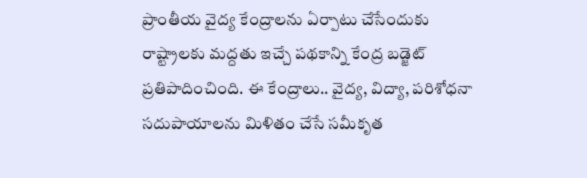ప్రాంతీయ వైద్య కేంద్రాలను ఏర్పాటు చేసేందుకు రాష్ట్రాలకు మద్దతు ఇచ్చే పథకాన్ని కేంద్ర బడ్జెట్ ప్రతిపాదించింది. ఈ కేంద్రాలు.. వైద్య, విద్యా, పరిశోధనా సదుపాయాలను మిళితం చేసే సమీకృత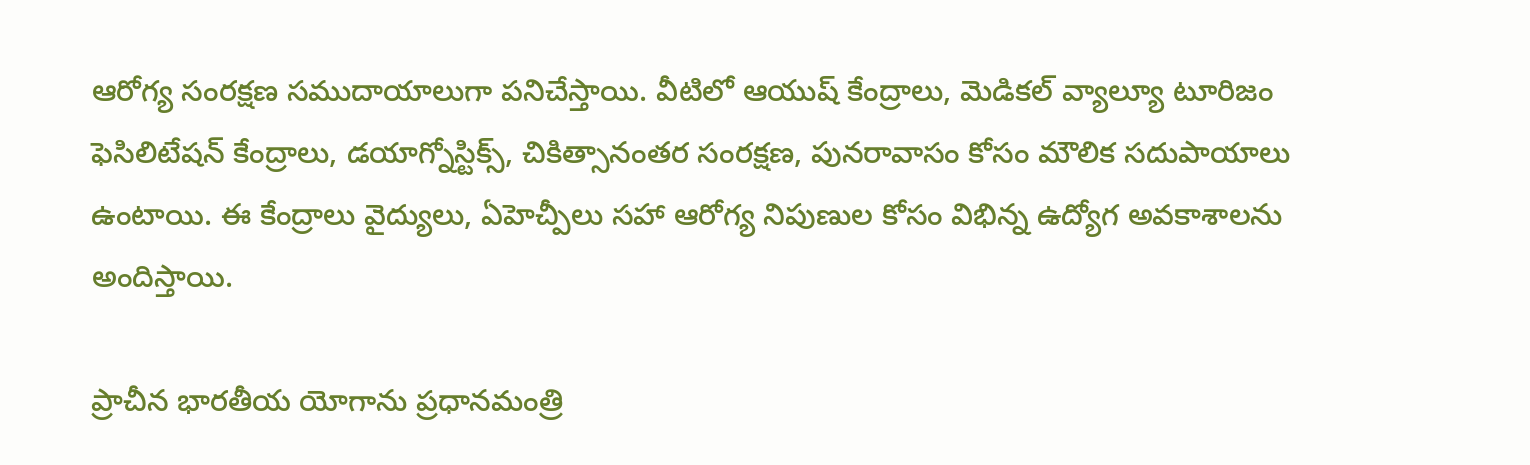ఆరోగ్య సంరక్షణ సముదాయాలుగా పనిచేస్తాయి. వీటిలో ఆయుష్ కేంద్రాలు, మెడికల్ వ్యాల్యూ టూరిజం ఫెసిలిటేషన్ కేంద్రాలు, డయాగ్నోస్టిక్స్, చికిత్సానంతర సంరక్షణ, పునరావాసం కోసం మౌలిక సదుపాయాలు ఉంటాయి. ఈ కేంద్రాలు వైద్యులు, ఏహెచ్పీలు సహా ఆరోగ్య నిపుణుల కోసం విభిన్న ఉద్యోగ అవకాశాలను అందిస్తాయి.

ప్రాచీన భారతీయ యోగాను ప్రధానమంత్రి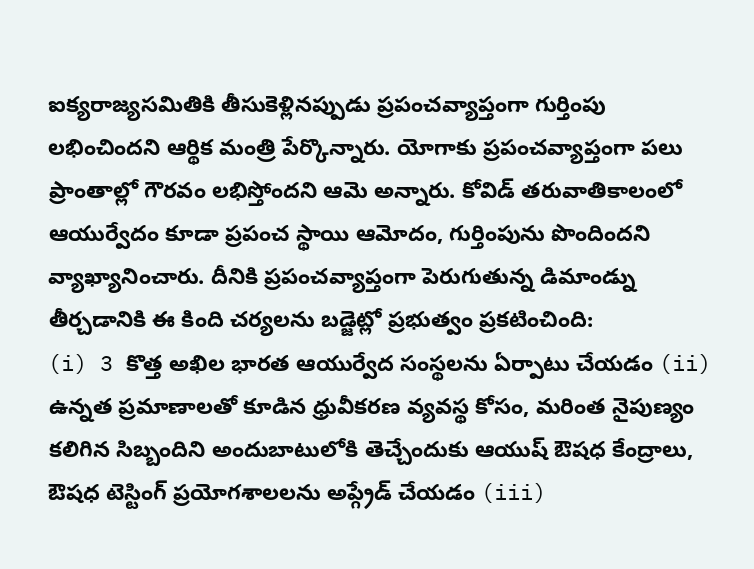ఐక్యరాజ్యసమితికి తీసుకెళ్లినప్పుడు ప్రపంచవ్యాప్తంగా గుర్తింపు లభించిందని ఆర్థిక మంత్రి పేర్కొన్నారు. యోగాకు ప్రపంచవ్యాప్తంగా పలు ప్రాంతాల్లో గౌరవం లభిస్తోందని ఆమె అన్నారు. కోవిడ్ తరువాతికాలంలో ఆయుర్వేదం కూడా ప్రపంచ స్థాయి ఆమోదం, గుర్తింపును పొందిందని వ్యాఖ్యానించారు. దీనికి ప్రపంచవ్యాప్తంగా పెరుగుతున్న డిమాండ్ను తీర్చడానికి ఈ కింది చర్యలను బడ్జెట్లో ప్రభుత్వం ప్రకటించింది:
(i) 3 కొత్త అఖిల భారత ఆయుర్వేద సంస్థలను ఏర్పాటు చేయడం (ii) ఉన్నత ప్రమాణాలతో కూడిన ధ్రువీకరణ వ్యవస్థ కోసం, మరింత నైపుణ్యం కలిగిన సిబ్బందిని అందుబాటులోకి తెచ్చేందుకు ఆయుష్ ఔషధ కేంద్రాలు, ఔషధ టెస్టింగ్ ప్రయోగశాలలను అప్గ్రేడ్ చేయడం (iii)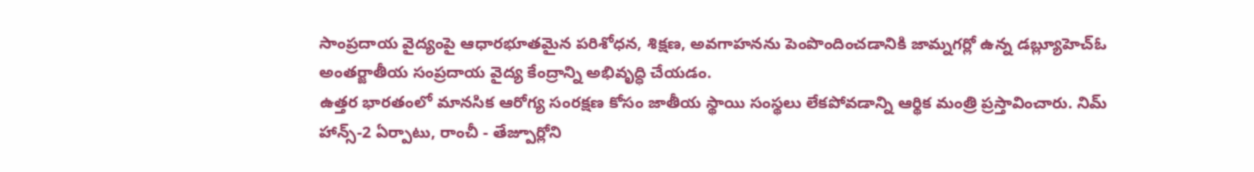సాంప్రదాయ వైద్యంపై ఆధారభూతమైన పరిశోధన, శిక్షణ, అవగాహనను పెంపొందించడానికి జామ్నగర్లో ఉన్న డబ్ల్యూహెచ్ఓ అంతర్జాతీయ సంప్రదాయ వైద్య కేంద్రాన్ని అభివృద్ధి చేయడం.
ఉత్తర భారతంలో మానసిక ఆరోగ్య సంరక్షణ కోసం జాతీయ స్థాయి సంస్థలు లేకపోవడాన్ని ఆర్థిక మంత్రి ప్రస్తావించారు. నిమ్ హాన్స్-2 ఏర్పాటు, రాంచీ - తేజ్పూర్లోని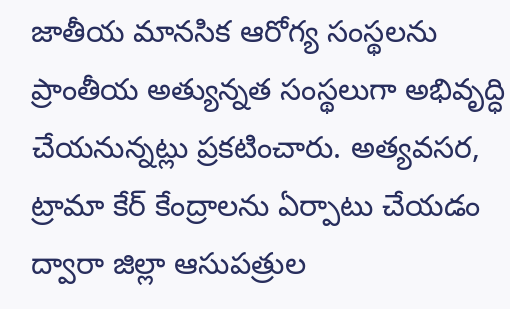జాతీయ మానసిక ఆరోగ్య సంస్థలను ప్రాంతీయ అత్యున్నత సంస్థలుగా అభివృద్ధి చేయనున్నట్లు ప్రకటించారు. అత్యవసర, ట్రామా కేర్ కేంద్రాలను ఏర్పాటు చేయడం ద్వారా జిల్లా ఆసుపత్రుల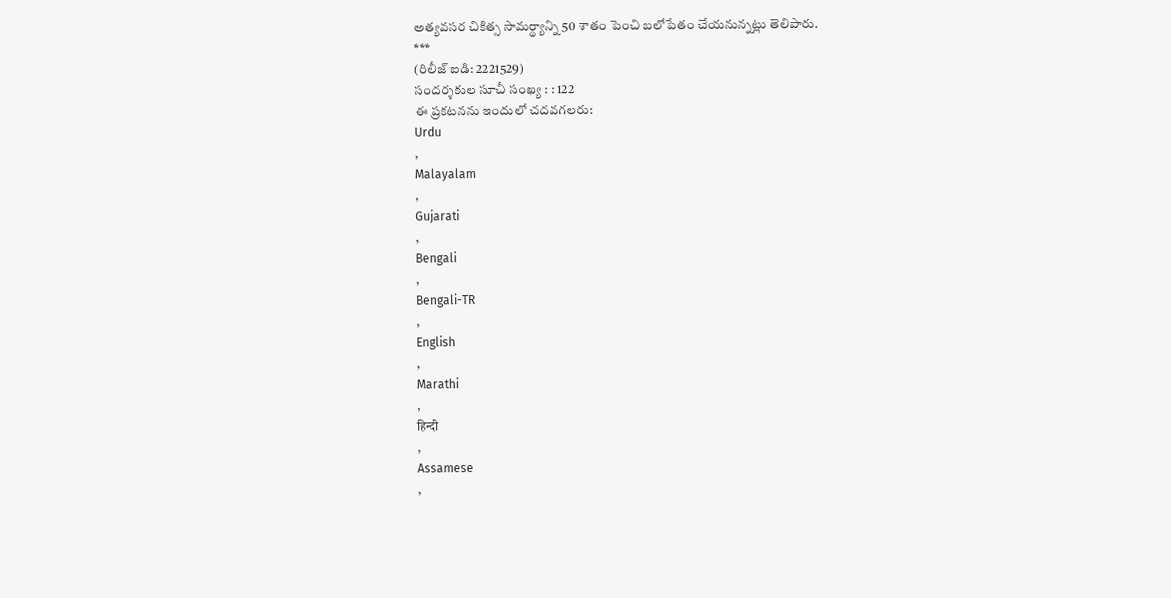అత్యవసర చికిత్స సామర్థ్యాన్ని 50 శాతం పెంచి బలోపేతం చేయనున్నట్లు తెలిపారు.
***
(రిలీజ్ ఐడి: 2221529)
సందర్శకుల సూచీ సంఖ్య : : 122
ఈ ప్రకటనను ఇందులో చదవగలరు:
Urdu
,
Malayalam
,
Gujarati
,
Bengali
,
Bengali-TR
,
English
,
Marathi
,
हिन्दी
,
Assamese
,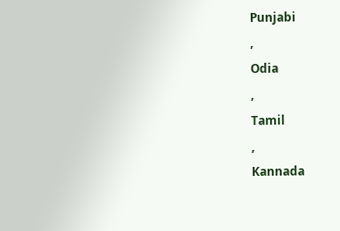Punjabi
,
Odia
,
Tamil
,
Kannada